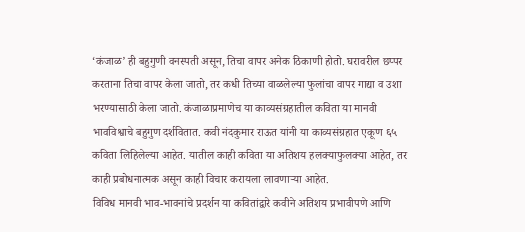‘कंजाळ’ ही बहुगुणी वनस्पती असून, तिचा वापर अनेक ठिकाणी होतो. घरावरील छप्पर करताना तिचा वापर केला जातो, तर कधी तिच्या वाळलेल्या फुलांचा वापर गाद्या व उशा भरण्यासाठी केला जातो. कंजाळाप्रमाणेच या काव्यसंग्रहातील कविता या मानवी भावविश्वाचे बहुगुण दर्शवितात. कवी नंदकुमार राऊत यांनी या काव्यसंग्रहात एकूण ६५ कविता लिहिलेल्या आहेत. यातील काही कविता या अतिशय हलक्याफुलक्या आहेत, तर काही प्रबोधनात्मक असून काही विचार करायला लावणाऱ्या आहेत.
विविध मानवी भाव-भावनांचे प्रदर्शन या कवितांद्वारे कवीने अतिशय प्रभावीपणे आणि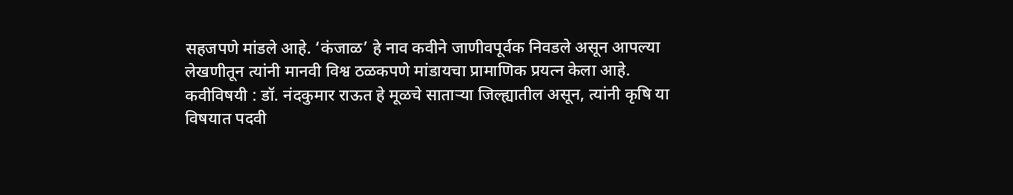सहजपणे मांडले आहे. ‘कंजाळ’ हे नाव कवीने जाणीवपूर्वक निवडले असून आपल्या लेखणीतून त्यांनी मानवी विश्व ठळकपणे मांडायचा प्रामाणिक प्रयत्न केला आहे. कवीविषयी : डॉ. नंदकुमार राऊत हे मूळचे साताऱ्या जिल्ह्यातील असून, त्यांनी कृषि या विषयात पदवी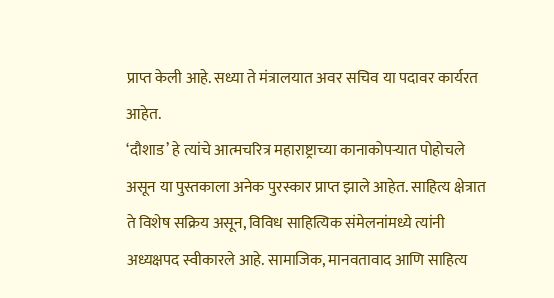प्राप्त केली आहे. सध्या ते मंत्रालयात अवर सचिव या पदावर कार्यरत आहेत.
‘दौशाड’ हे त्यांचे आत्मचरित्र महाराष्ट्राच्या कानाकोपऱ्यात पोहोचले असून या पुस्तकाला अनेक पुरस्कार प्राप्त झाले आहेत. साहित्य क्षेत्रात ते विशेष सक्रिय असून, विविध साहित्यिक संमेलनांमध्ये त्यांनी अध्यक्षपद स्वीकारले आहे. सामाजिक, मानवतावाद आणि साहित्य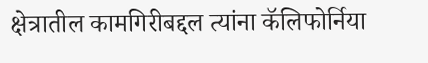क्षेत्रातील कामगिरीबद्दल त्यांना कॅलिफोर्निया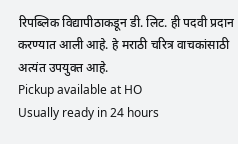रिपब्लिक विद्यापीठाकडून डी. लिट. ही पदवी प्रदान करण्यात आली आहे. हे मराठी चरित्र वाचकांसाठी अत्यंत उपयुक्त आहे.
Pickup available at HO
Usually ready in 24 hours